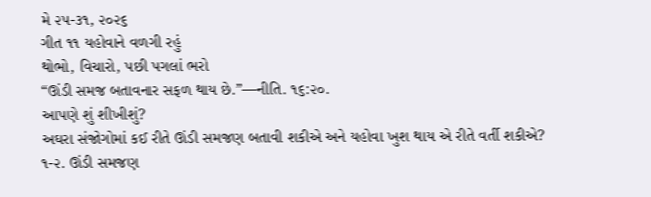મે ૨૫-૩૧, ૨૦૨૬
ગીત ૧૧ યહોવાને વળગી રહું
થોભો, વિચારો, પછી પગલાં ભરો
“ઊંડી સમજ બતાવનાર સફળ થાય છે.”—નીતિ. ૧૬:૨૦.
આપણે શું શીખીશું?
અઘરા સંજોગોમાં કઈ રીતે ઊંડી સમજણ બતાવી શકીએ અને યહોવા ખુશ થાય એ રીતે વર્તી શકીએ?
૧-૨. ઊંડી સમજણ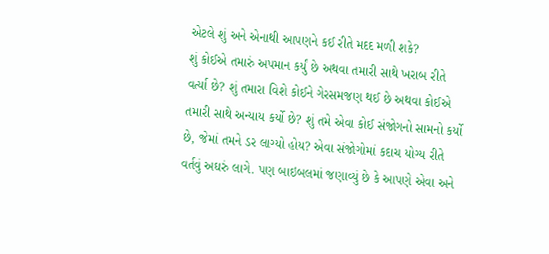એટલે શું અને એનાથી આપણને કઈ રીતે મદદ મળી શકે?
શું કોઈએ તમારું અપમાન કર્યું છે અથવા તમારી સાથે ખરાબ રીતે વર્ત્યા છે? શું તમારા વિશે કોઈને ગેરસમજણ થઈ છે અથવા કોઈએ તમારી સાથે અન્યાય કર્યો છે? શું તમે એવા કોઈ સંજોગનો સામનો કર્યો છે, જેમાં તમને ડર લાગ્યો હોય? એવા સંજોગોમાં કદાચ યોગ્ય રીતે વર્તવું અઘરું લાગે. પણ બાઇબલમાં જણાવ્યું છે કે આપણે એવા અને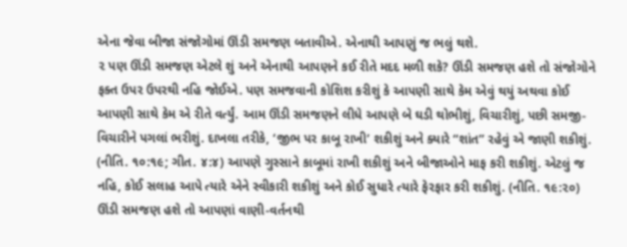એના જેવા બીજા સંજોગોમાં ઊંડી સમજણ બતાવીએ. એનાથી આપણું જ ભલું થશે.
૨ પણ ઊંડી સમજણ એટલે શું અને એનાથી આપણને કઈ રીતે મદદ મળી શકે? ઊંડી સમજણ હશે તો સંજોગોને ફક્ત ઉપર ઉપરથી નહિ જોઈએ. પણ સમજવાની કોશિશ કરીશું કે આપણી સાથે કેમ એવું થયું અથવા કોઈ આપણી સાથે કેમ એ રીતે વર્ત્યું. આમ ઊંડી સમજણને લીધે આપણે બે ઘડી થોભીશું, વિચારીશું, પછી સમજી-વિચારીને પગલાં ભરીશું. દાખલા તરીકે, ‘જીભ પર કાબૂ રાખી’ શકીશું અને ક્યારે “શાંત” રહેવું એ જાણી શકીશું. (નીતિ. ૧૦:૧૯; ગીત. ૪:૪) આપણે ગુસ્સાને કાબૂમાં રાખી શકીશું અને બીજાઓને માફ કરી શકીશું. એટલું જ નહિ, કોઈ સલાહ આપે ત્યારે એને સ્વીકારી શકીશું અને કોઈ સુધારે ત્યારે ફેરફાર કરી શકીશું. (નીતિ. ૧૯:૨૦) ઊંડી સમજણ હશે તો આપણાં વાણી-વર્તનથી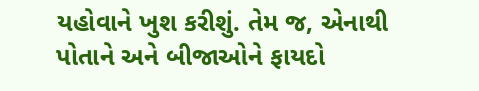યહોવાને ખુશ કરીશું. તેમ જ, એનાથી પોતાને અને બીજાઓને ફાયદો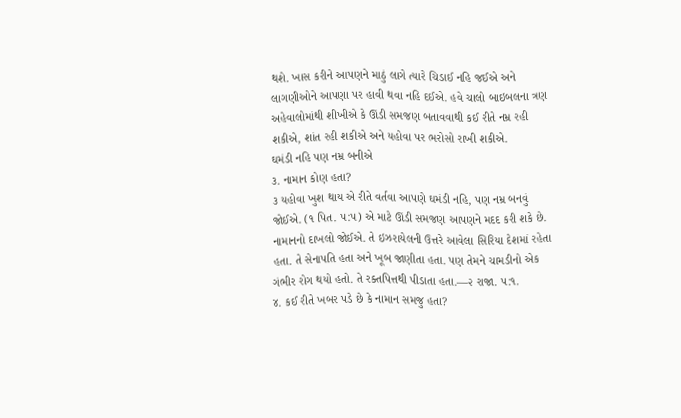થશે. ખાસ કરીને આપણને માઠું લાગે ત્યારે ચિડાઈ નહિ જઈએ અને લાગણીઓને આપણા પર હાવી થવા નહિ દઈએ. હવે ચાલો બાઇબલના ત્રણ અહેવાલોમાંથી શીખીએ કે ઊંડી સમજણ બતાવવાથી કઈ રીતે નમ્ર રહી શકીએ, શાંત રહી શકીએ અને યહોવા પર ભરોસો રાખી શકીએ.
ઘમંડી નહિ પણ નમ્ર બનીએ
૩. નામાન કોણ હતા?
૩ યહોવા ખુશ થાય એ રીતે વર્તવા આપણે ઘમંડી નહિ, પણ નમ્ર બનવું જોઈએ. (૧ પિત. ૫:૫) એ માટે ઊંડી સમજણ આપણને મદદ કરી શકે છે. નામાનનો દાખલો જોઈએ. તે ઇઝરાયેલની ઉત્તરે આવેલા સિરિયા દેશમાં રહેતા હતા. તે સેનાપતિ હતા અને ખૂબ જાણીતા હતા. પણ તેમને ચામડીનો એક ગંભીર રોગ થયો હતો. તે રક્તપિત્તથી પીડાતા હતા.—૨ રાજા. ૫:૧.
૪. કઈ રીતે ખબર પડે છે કે નામાન સમજુ હતા?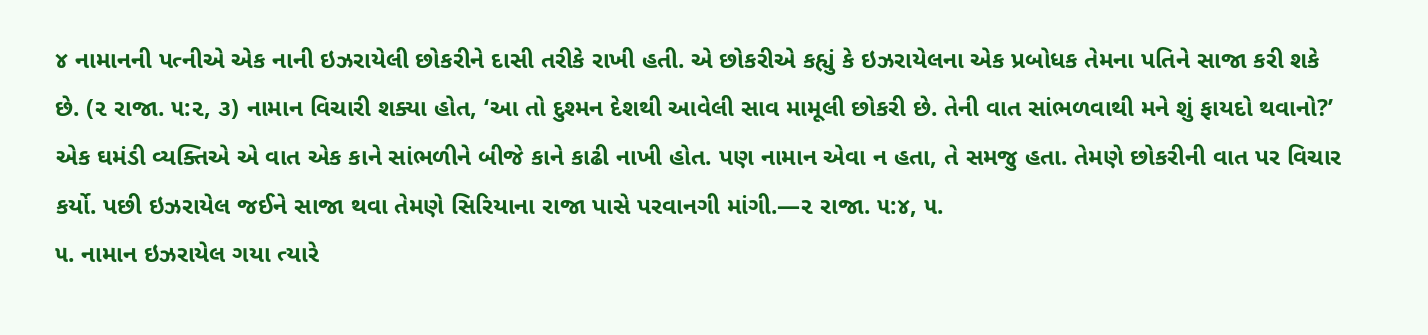૪ નામાનની પત્નીએ એક નાની ઇઝરાયેલી છોકરીને દાસી તરીકે રાખી હતી. એ છોકરીએ કહ્યું કે ઇઝરાયેલના એક પ્રબોધક તેમના પતિને સાજા કરી શકે છે. (૨ રાજા. ૫:૨, ૩) નામાન વિચારી શક્યા હોત, ‘આ તો દુશ્મન દેશથી આવેલી સાવ મામૂલી છોકરી છે. તેની વાત સાંભળવાથી મને શું ફાયદો થવાનો?’ એક ઘમંડી વ્યક્તિએ એ વાત એક કાને સાંભળીને બીજે કાને કાઢી નાખી હોત. પણ નામાન એવા ન હતા, તે સમજુ હતા. તેમણે છોકરીની વાત પર વિચાર કર્યો. પછી ઇઝરાયેલ જઈને સાજા થવા તેમણે સિરિયાના રાજા પાસે પરવાનગી માંગી.—૨ રાજા. ૫:૪, ૫.
૫. નામાન ઇઝરાયેલ ગયા ત્યારે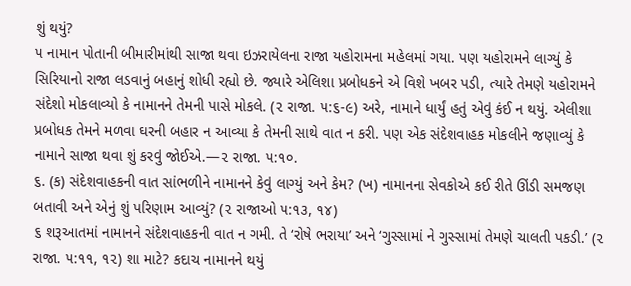શું થયું?
૫ નામાન પોતાની બીમારીમાંથી સાજા થવા ઇઝરાયેલના રાજા યહોરામના મહેલમાં ગયા. પણ યહોરામને લાગ્યું કે સિરિયાનો રાજા લડવાનું બહાનું શોધી રહ્યો છે. જ્યારે એલિશા પ્રબોધકને એ વિશે ખબર પડી, ત્યારે તેમણે યહોરામને સંદેશો મોકલાવ્યો કે નામાનને તેમની પાસે મોકલે. (૨ રાજા. ૫:૬-૯) અરે, નામાને ધાર્યું હતું એવું કંઈ ન થયું. એલીશા પ્રબોધક તેમને મળવા ઘરની બહાર ન આવ્યા કે તેમની સાથે વાત ન કરી. પણ એક સંદેશવાહક મોકલીને જણાવ્યું કે નામાને સાજા થવા શું કરવું જોઈએ.—૨ રાજા. ૫:૧૦.
૬. (ક) સંદેશવાહકની વાત સાંભળીને નામાનને કેવું લાગ્યું અને કેમ? (ખ) નામાનના સેવકોએ કઈ રીતે ઊંડી સમજણ બતાવી અને એનું શું પરિણામ આવ્યું? (૨ રાજાઓ ૫:૧૩, ૧૪)
૬ શરૂઆતમાં નામાનને સંદેશવાહકની વાત ન ગમી. તે ‘રોષે ભરાયા’ અને ‘ગુસ્સામાં ને ગુસ્સામાં તેમણે ચાલતી પકડી.’ (૨ રાજા. ૫:૧૧, ૧૨) શા માટે? કદાચ નામાનને થયું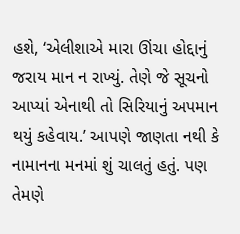હશે, ‘એલીશાએ મારા ઊંચા હોદ્દાનું જરાય માન ન રાખ્યું. તેણે જે સૂચનો આપ્યાં એનાથી તો સિરિયાનું અપમાન થયું કહેવાય.’ આપણે જાણતા નથી કે નામાનના મનમાં શું ચાલતું હતું. પણ તેમણે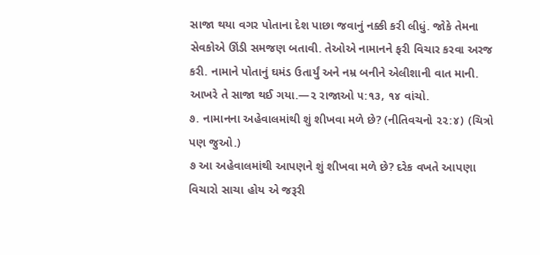સાજા થયા વગર પોતાના દેશ પાછા જવાનું નક્કી કરી લીધું. જોકે તેમના સેવકોએ ઊંડી સમજણ બતાવી. તેઓએ નામાનને ફરી વિચાર કરવા અરજ કરી. નામાને પોતાનું ઘમંડ ઉતાર્યું અને નમ્ર બનીને એલીશાની વાત માની. આખરે તે સાજા થઈ ગયા.—૨ રાજાઓ ૫:૧૩, ૧૪ વાંચો.
૭. નામાનના અહેવાલમાંથી શું શીખવા મળે છે? (નીતિવચનો ૨૨:૪) (ચિત્રો પણ જુઓ.)
૭ આ અહેવાલમાંથી આપણને શું શીખવા મળે છે? દરેક વખતે આપણા વિચારો સાચા હોય એ જરૂરી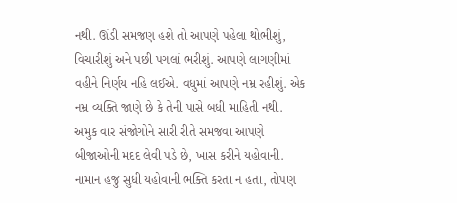નથી. ઊંડી સમજણ હશે તો આપણે પહેલા થોભીશું, વિચારીશું અને પછી પગલાં ભરીશું. આપણે લાગણીમાં વહીને નિર્ણય નહિ લઈએ. વધુમાં આપણે નમ્ર રહીશું. એક નમ્ર વ્યક્તિ જાણે છે કે તેની પાસે બધી માહિતી નથી. અમુક વાર સંજોગોને સારી રીતે સમજવા આપણે બીજાઓની મદદ લેવી પડે છે, ખાસ કરીને યહોવાની. નામાન હજુ સુધી યહોવાની ભક્તિ કરતા ન હતા, તોપણ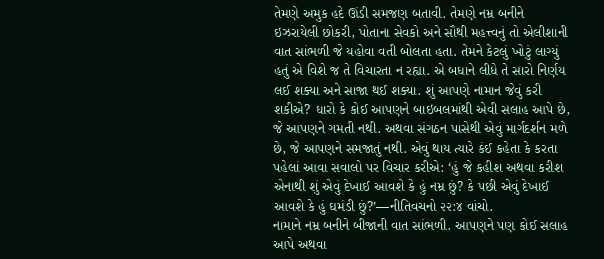તેમણે અમુક હદે ઊંડી સમજણ બતાવી. તેમણે નમ્ર બનીને ઇઝરાયેલી છોકરી, પોતાના સેવકો અને સૌથી મહત્ત્વનું તો એલીશાની વાત સાંભળી જે યહોવા વતી બોલતા હતા. તેમને કેટલું ખોટું લાગ્યું હતું એ વિશે જ તે વિચારતા ન રહ્યા. એ બધાને લીધે તે સારો નિર્ણય લઈ શક્યા અને સાજા થઈ શક્યા. શું આપણે નામાન જેવું કરી શકીએ? ધારો કે કોઈ આપણને બાઇબલમાંથી એવી સલાહ આપે છે, જે આપણને ગમતી નથી. અથવા સંગઠન પાસેથી એવું માર્ગદર્શન મળે છે, જે આપણને સમજાતું નથી. એવું થાય ત્યારે કંઈ કહેતા કે કરતા પહેલાં આવા સવાલો પર વિચાર કરીએ: ‘હું જે કહીશ અથવા કરીશ એનાથી શું એવું દેખાઈ આવશે કે હું નમ્ર છું? કે પછી એવું દેખાઈ આવશે કે હું ઘમંડી છું?’—નીતિવચનો ૨૨:૪ વાંચો.
નામાને નમ્ર બનીને બીજાની વાત સાંભળી. આપણને પણ કોઈ સલાહ આપે અથવા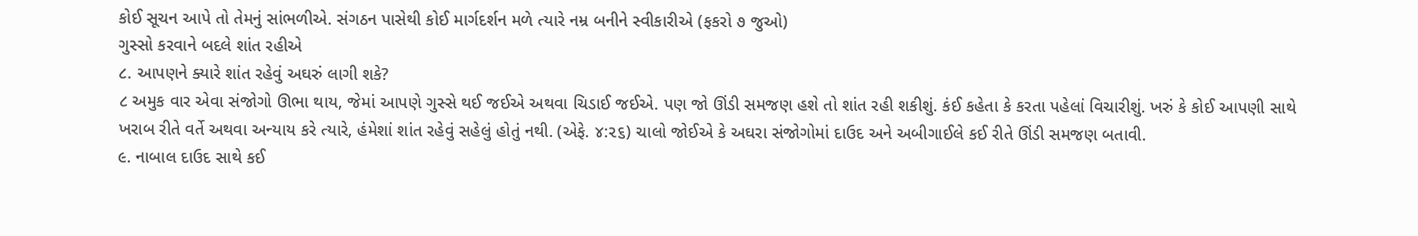કોઈ સૂચન આપે તો તેમનું સાંભળીએ. સંગઠન પાસેથી કોઈ માર્ગદર્શન મળે ત્યારે નમ્ર બનીને સ્વીકારીએ (ફકરો ૭ જુઓ)
ગુસ્સો કરવાને બદલે શાંત રહીએ
૮. આપણને ક્યારે શાંત રહેવું અઘરું લાગી શકે?
૮ અમુક વાર એવા સંજોગો ઊભા થાય, જેમાં આપણે ગુસ્સે થઈ જઈએ અથવા ચિડાઈ જઈએ. પણ જો ઊંડી સમજણ હશે તો શાંત રહી શકીશું. કંઈ કહેતા કે કરતા પહેલાં વિચારીશું. ખરું કે કોઈ આપણી સાથે ખરાબ રીતે વર્તે અથવા અન્યાય કરે ત્યારે, હંમેશાં શાંત રહેવું સહેલું હોતું નથી. (એફે. ૪:૨૬) ચાલો જોઈએ કે અઘરા સંજોગોમાં દાઉદ અને અબીગાઈલે કઈ રીતે ઊંડી સમજણ બતાવી.
૯. નાબાલ દાઉદ સાથે કઈ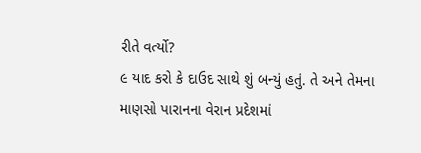રીતે વર્ત્યો?
૯ યાદ કરો કે દાઉદ સાથે શું બન્યું હતું. તે અને તેમના માણસો પારાનના વેરાન પ્રદેશમાં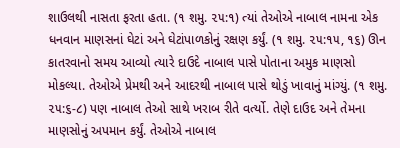શાઉલથી નાસતા ફરતા હતા. (૧ શમુ. ૨૫:૧) ત્યાં તેઓએ નાબાલ નામના એક ધનવાન માણસનાં ઘેટાં અને ઘેટાંપાળકોનું રક્ષણ કર્યું. (૧ શમુ. ૨૫:૧૫, ૧૬) ઊન કાતરવાનો સમય આવ્યો ત્યારે દાઉદે નાબાલ પાસે પોતાના અમુક માણસો મોકલ્યા. તેઓએ પ્રેમથી અને આદરથી નાબાલ પાસે થોડું ખાવાનું માંગ્યું. (૧ શમુ. ૨૫:૬-૮) પણ નાબાલ તેઓ સાથે ખરાબ રીતે વર્ત્યો. તેણે દાઉદ અને તેમના માણસોનું અપમાન કર્યું. તેઓએ નાબાલ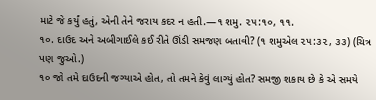માટે જે કર્યું હતું, એની તેને જરાય કદર ન હતી.—૧ શમુ. ૨૫:૧૦, ૧૧.
૧૦. દાઉદ અને અબીગાઈલે કઈ રીતે ઊંડી સમજણ બતાવી? (૧ શમુએલ ૨૫:૩૨, ૩૩) (ચિત્ર પણ જુઓ.)
૧૦ જો તમે દાઉદની જગ્યાએ હોત, તો તમને કેવું લાગ્યું હોત? સમજી શકાય છે કે એ સમયે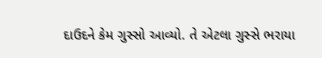દાઉદને કેમ ગુસ્સો આવ્યો. તે એટલા ગુસ્સે ભરાયા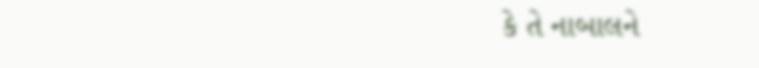કે તે નાબાલને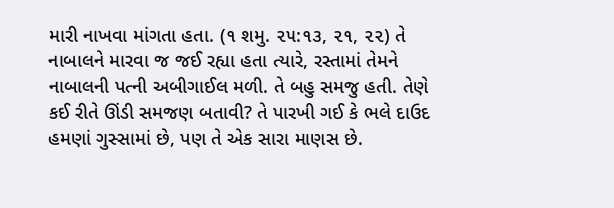મારી નાખવા માંગતા હતા. (૧ શમુ. ૨૫:૧૩, ૨૧, ૨૨) તે નાબાલને મારવા જ જઈ રહ્યા હતા ત્યારે, રસ્તામાં તેમને નાબાલની પત્ની અબીગાઈલ મળી. તે બહુ સમજુ હતી. તેણે કઈ રીતે ઊંડી સમજણ બતાવી? તે પારખી ગઈ કે ભલે દાઉદ હમણાં ગુસ્સામાં છે, પણ તે એક સારા માણસ છે.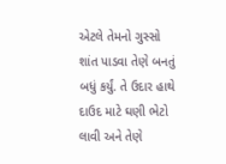એટલે તેમનો ગુસ્સો શાંત પાડવા તેણે બનતું બધું કર્યું. તે ઉદાર હાથે દાઉદ માટે ઘણી ભેટો લાવી અને તેણે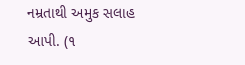નમ્રતાથી અમુક સલાહ આપી. (૧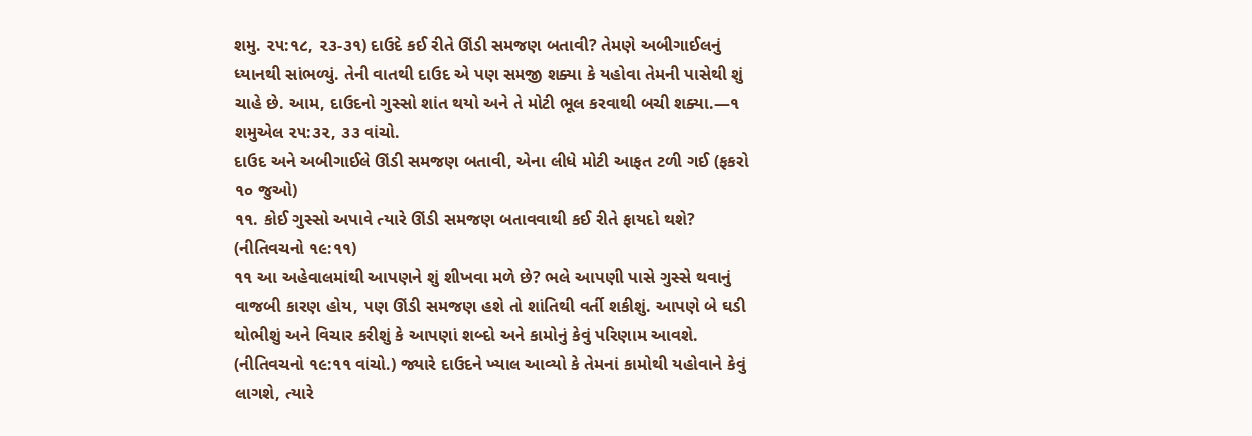શમુ. ૨૫:૧૮, ૨૩-૩૧) દાઉદે કઈ રીતે ઊંડી સમજણ બતાવી? તેમણે અબીગાઈલનું ધ્યાનથી સાંભળ્યું. તેની વાતથી દાઉદ એ પણ સમજી શક્યા કે યહોવા તેમની પાસેથી શું ચાહે છે. આમ, દાઉદનો ગુસ્સો શાંત થયો અને તે મોટી ભૂલ કરવાથી બચી શક્યા.—૧ શમુએલ ૨૫:૩૨, ૩૩ વાંચો.
દાઉદ અને અબીગાઈલે ઊંડી સમજણ બતાવી, એના લીધે મોટી આફત ટળી ગઈ (ફકરો ૧૦ જુઓ)
૧૧. કોઈ ગુસ્સો અપાવે ત્યારે ઊંડી સમજણ બતાવવાથી કઈ રીતે ફાયદો થશે? (નીતિવચનો ૧૯:૧૧)
૧૧ આ અહેવાલમાંથી આપણને શું શીખવા મળે છે? ભલે આપણી પાસે ગુસ્સે થવાનું વાજબી કારણ હોય, પણ ઊંડી સમજણ હશે તો શાંતિથી વર્તી શકીશું. આપણે બે ઘડી થોભીશું અને વિચાર કરીશું કે આપણાં શબ્દો અને કામોનું કેવું પરિણામ આવશે. (નીતિવચનો ૧૯:૧૧ વાંચો.) જ્યારે દાઉદને ખ્યાલ આવ્યો કે તેમનાં કામોથી યહોવાને કેવું લાગશે, ત્યારે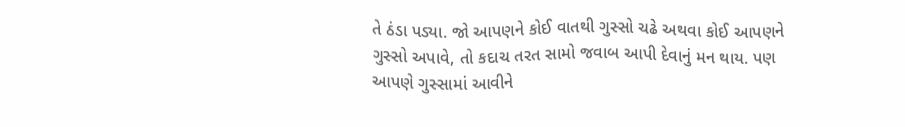તે ઠંડા પડ્યા. જો આપણને કોઈ વાતથી ગુસ્સો ચઢે અથવા કોઈ આપણને ગુસ્સો અપાવે, તો કદાચ તરત સામો જવાબ આપી દેવાનું મન થાય. પણ આપણે ગુસ્સામાં આવીને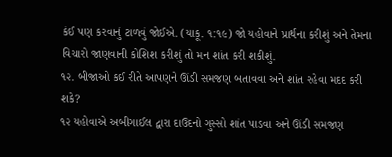કંઈ પણ કરવાનું ટાળવું જોઈએ. (યાકૂ. ૧:૧૯) જો યહોવાને પ્રાર્થના કરીશું અને તેમના વિચારો જાણવાની કોશિશ કરીશું તો મન શાંત કરી શકીશું.
૧૨. બીજાઓ કઈ રીતે આપણને ઊંડી સમજણ બતાવવા અને શાંત રહેવા મદદ કરી શકે?
૧૨ યહોવાએ અબીગાઈલ દ્વારા દાઉદનો ગુસ્સો શાંત પાડવા અને ઊંડી સમજણ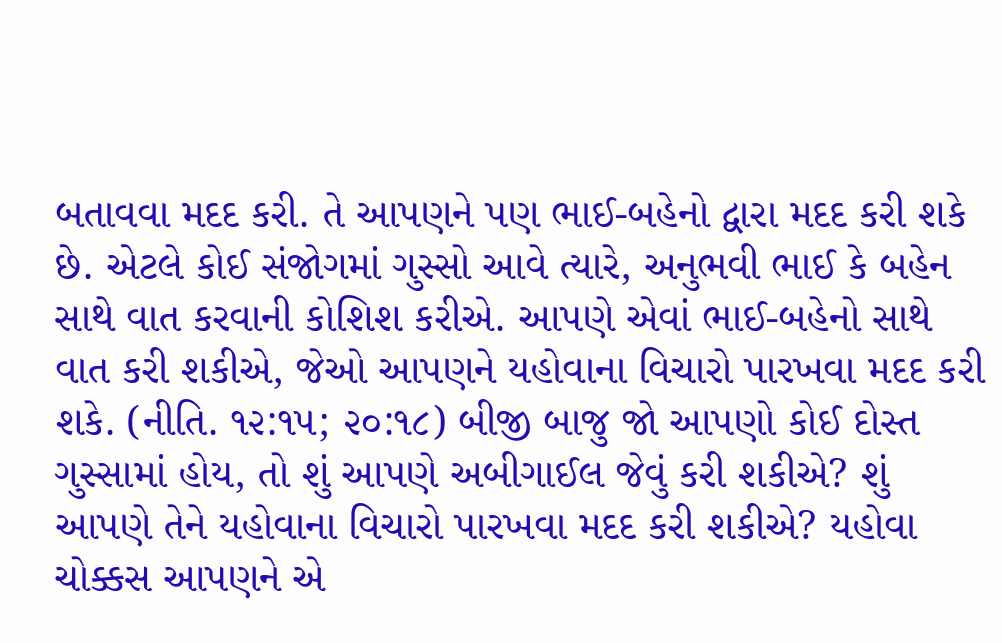બતાવવા મદદ કરી. તે આપણને પણ ભાઈ-બહેનો દ્વારા મદદ કરી શકે છે. એટલે કોઈ સંજોગમાં ગુસ્સો આવે ત્યારે, અનુભવી ભાઈ કે બહેન સાથે વાત કરવાની કોશિશ કરીએ. આપણે એવાં ભાઈ-બહેનો સાથે વાત કરી શકીએ, જેઓ આપણને યહોવાના વિચારો પારખવા મદદ કરી શકે. (નીતિ. ૧૨:૧૫; ૨૦:૧૮) બીજી બાજુ જો આપણો કોઈ દોસ્ત ગુસ્સામાં હોય, તો શું આપણે અબીગાઈલ જેવું કરી શકીએ? શું આપણે તેને યહોવાના વિચારો પારખવા મદદ કરી શકીએ? યહોવા ચોક્કસ આપણને એ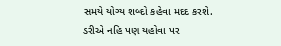સમયે યોગ્ય શબ્દો કહેવા મદદ કરશે.
ડરીએ નહિ પણ યહોવા પર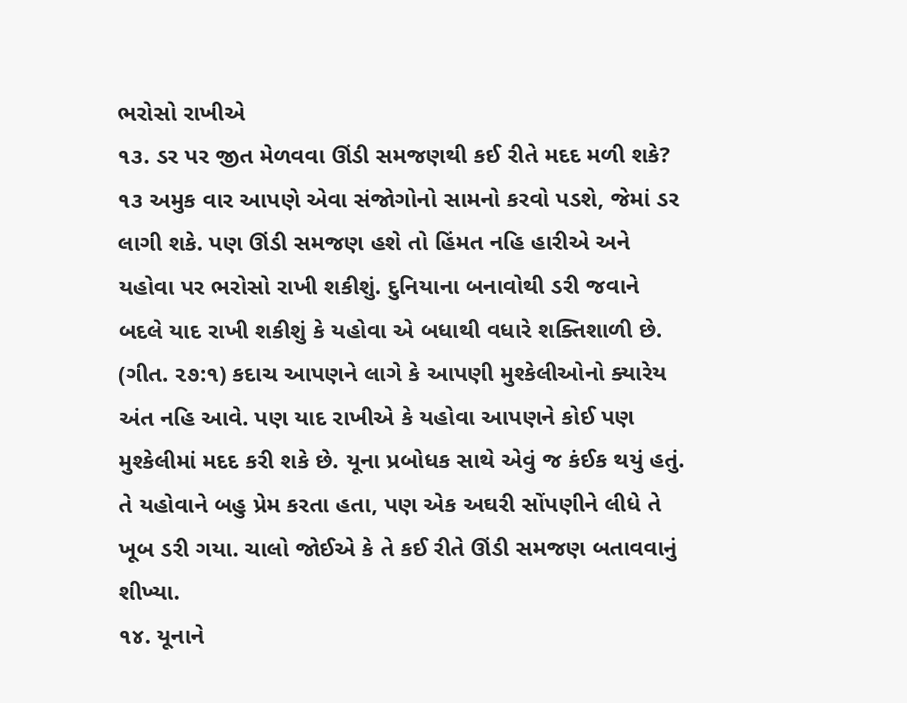ભરોસો રાખીએ
૧૩. ડર પર જીત મેળવવા ઊંડી સમજણથી કઈ રીતે મદદ મળી શકે?
૧૩ અમુક વાર આપણે એવા સંજોગોનો સામનો કરવો પડશે, જેમાં ડર લાગી શકે. પણ ઊંડી સમજણ હશે તો હિંમત નહિ હારીએ અને યહોવા પર ભરોસો રાખી શકીશું. દુનિયાના બનાવોથી ડરી જવાને બદલે યાદ રાખી શકીશું કે યહોવા એ બધાથી વધારે શક્તિશાળી છે. (ગીત. ૨૭:૧) કદાચ આપણને લાગે કે આપણી મુશ્કેલીઓનો ક્યારેય અંત નહિ આવે. પણ યાદ રાખીએ કે યહોવા આપણને કોઈ પણ મુશ્કેલીમાં મદદ કરી શકે છે. યૂના પ્રબોધક સાથે એવું જ કંઈક થયું હતું. તે યહોવાને બહુ પ્રેમ કરતા હતા, પણ એક અઘરી સોંપણીને લીધે તે ખૂબ ડરી ગયા. ચાલો જોઈએ કે તે કઈ રીતે ઊંડી સમજણ બતાવવાનું શીખ્યા.
૧૪. યૂનાને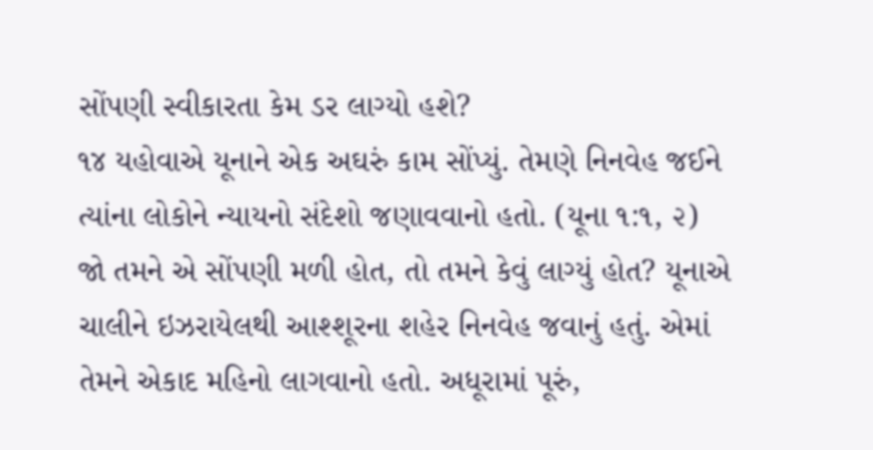સોંપણી સ્વીકારતા કેમ ડર લાગ્યો હશે?
૧૪ યહોવાએ યૂનાને એક અઘરું કામ સોંપ્યું. તેમણે નિનવેહ જઈને ત્યાંના લોકોને ન્યાયનો સંદેશો જણાવવાનો હતો. (યૂના ૧:૧, ૨) જો તમને એ સોંપણી મળી હોત, તો તમને કેવું લાગ્યું હોત? યૂનાએ ચાલીને ઇઝરાયેલથી આશ્શૂરના શહેર નિનવેહ જવાનું હતું. એમાં તેમને એકાદ મહિનો લાગવાનો હતો. અધૂરામાં પૂરું,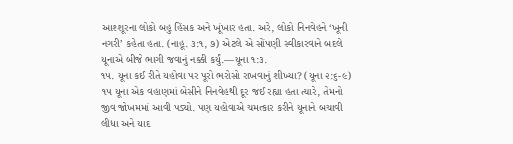આશ્શૂરના લોકો બહુ હિંસક અને ખૂંખાર હતા. અરે, લોકો નિનવેહને ‘ખૂની નગરી’ કહેતા હતા. (નાહૂ. ૩:૧, ૭) એટલે એ સોંપણી સ્વીકારવાને બદલે યૂનાએ બીજે ભાગી જવાનું નક્કી કર્યું.—યૂના ૧:૩.
૧૫. યૂના કઈ રીતે યહોવા પર પૂરો ભરોસો રાખવાનું શીખ્યા? (યૂના ૨:૬-૯)
૧૫ યૂના એક વહાણમાં બેસીને નિનવેહથી દૂર જઈ રહ્યા હતા ત્યારે, તેમનો જીવ જોખમમાં આવી પડ્યો. પણ યહોવાએ ચમત્કાર કરીને યૂનાને બચાવી લીધા અને યાદ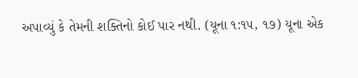અપાવ્યું કે તેમની શક્તિનો કોઈ પાર નથી. (યૂના ૧:૧૫, ૧૭) યૂના એક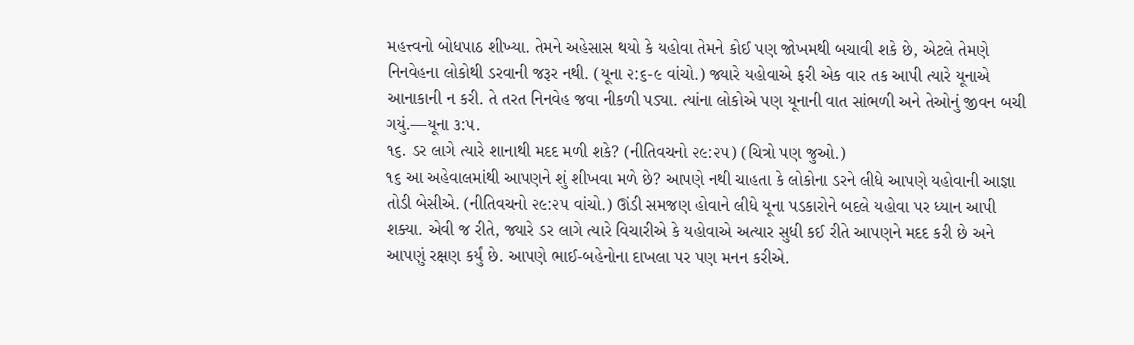મહત્ત્વનો બોધપાઠ શીખ્યા. તેમને અહેસાસ થયો કે યહોવા તેમને કોઈ પણ જોખમથી બચાવી શકે છે, એટલે તેમણે નિનવેહના લોકોથી ડરવાની જરૂર નથી. (યૂના ૨:૬-૯ વાંચો.) જ્યારે યહોવાએ ફરી એક વાર તક આપી ત્યારે યૂનાએ આનાકાની ન કરી. તે તરત નિનવેહ જવા નીકળી પડ્યા. ત્યાંના લોકોએ પણ યૂનાની વાત સાંભળી અને તેઓનું જીવન બચી ગયું.—યૂના ૩:૫.
૧૬. ડર લાગે ત્યારે શાનાથી મદદ મળી શકે? (નીતિવચનો ૨૯:૨૫) (ચિત્રો પણ જુઓ.)
૧૬ આ અહેવાલમાંથી આપણને શું શીખવા મળે છે? આપણે નથી ચાહતા કે લોકોના ડરને લીધે આપણે યહોવાની આજ્ઞા તોડી બેસીએ. (નીતિવચનો ૨૯:૨૫ વાંચો.) ઊંડી સમજણ હોવાને લીધે યૂના પડકારોને બદલે યહોવા પર ધ્યાન આપી શક્યા. એવી જ રીતે, જ્યારે ડર લાગે ત્યારે વિચારીએ કે યહોવાએ અત્યાર સુધી કઈ રીતે આપણને મદદ કરી છે અને આપણું રક્ષણ કર્યું છે. આપણે ભાઈ-બહેનોના દાખલા પર પણ મનન કરીએ.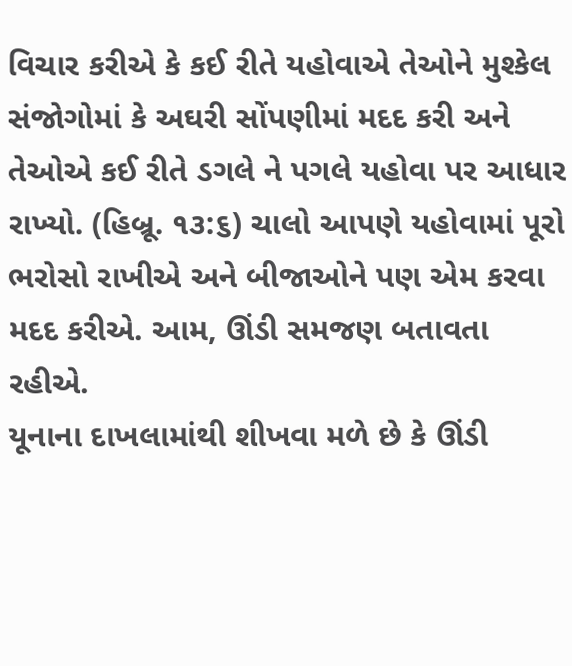વિચાર કરીએ કે કઈ રીતે યહોવાએ તેઓને મુશ્કેલ સંજોગોમાં કે અઘરી સોંપણીમાં મદદ કરી અને તેઓએ કઈ રીતે ડગલે ને પગલે યહોવા પર આધાર રાખ્યો. (હિબ્રૂ. ૧૩:૬) ચાલો આપણે યહોવામાં પૂરો ભરોસો રાખીએ અને બીજાઓને પણ એમ કરવા મદદ કરીએ. આમ, ઊંડી સમજણ બતાવતા રહીએ.
યૂનાના દાખલામાંથી શીખવા મળે છે કે ઊંડી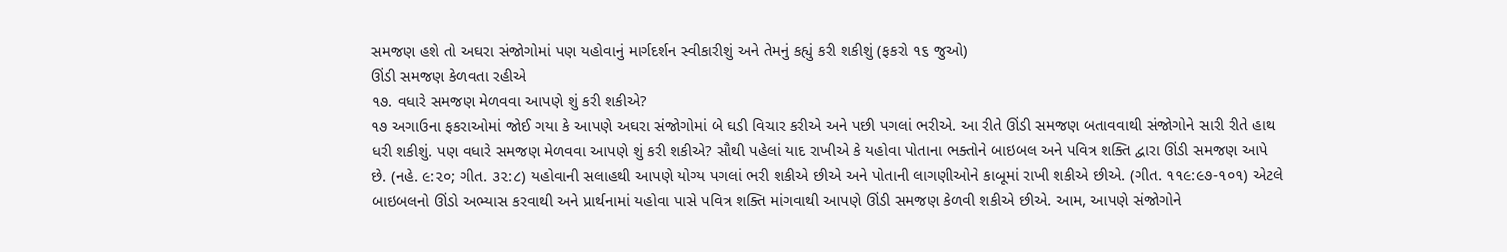સમજણ હશે તો અઘરા સંજોગોમાં પણ યહોવાનું માર્ગદર્શન સ્વીકારીશું અને તેમનું કહ્યું કરી શકીશું (ફકરો ૧૬ જુઓ)
ઊંડી સમજણ કેળવતા રહીએ
૧૭. વધારે સમજણ મેળવવા આપણે શું કરી શકીએ?
૧૭ અગાઉના ફકરાઓમાં જોઈ ગયા કે આપણે અઘરા સંજોગોમાં બે ઘડી વિચાર કરીએ અને પછી પગલાં ભરીએ. આ રીતે ઊંડી સમજણ બતાવવાથી સંજોગોને સારી રીતે હાથ ધરી શકીશું. પણ વધારે સમજણ મેળવવા આપણે શું કરી શકીએ? સૌથી પહેલાં યાદ રાખીએ કે યહોવા પોતાના ભક્તોને બાઇબલ અને પવિત્ર શક્તિ દ્વારા ઊંડી સમજણ આપે છે. (નહે. ૯:૨૦; ગીત. ૩૨:૮) યહોવાની સલાહથી આપણે યોગ્ય પગલાં ભરી શકીએ છીએ અને પોતાની લાગણીઓને કાબૂમાં રાખી શકીએ છીએ. (ગીત. ૧૧૯:૯૭-૧૦૧) એટલે બાઇબલનો ઊંડો અભ્યાસ કરવાથી અને પ્રાર્થનામાં યહોવા પાસે પવિત્ર શક્તિ માંગવાથી આપણે ઊંડી સમજણ કેળવી શકીએ છીએ. આમ, આપણે સંજોગોને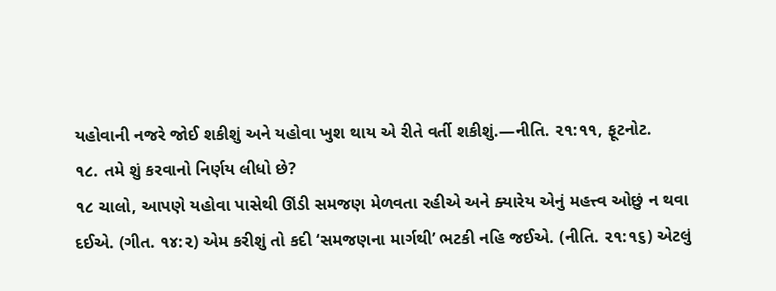યહોવાની નજરે જોઈ શકીશું અને યહોવા ખુશ થાય એ રીતે વર્તી શકીશું.—નીતિ. ૨૧:૧૧, ફૂટનોટ.
૧૮. તમે શું કરવાનો નિર્ણય લીધો છે?
૧૮ ચાલો, આપણે યહોવા પાસેથી ઊંડી સમજણ મેળવતા રહીએ અને ક્યારેય એનું મહત્ત્વ ઓછું ન થવા દઈએ. (ગીત. ૧૪:૨) એમ કરીશું તો કદી ‘સમજણના માર્ગથી’ ભટકી નહિ જઈએ. (નીતિ. ૨૧:૧૬) એટલું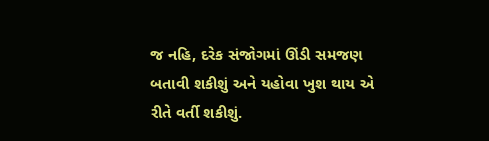જ નહિ, દરેક સંજોગમાં ઊંડી સમજણ બતાવી શકીશું અને યહોવા ખુશ થાય એ રીતે વર્તી શકીશું.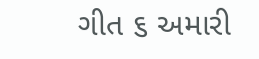ગીત ૬ અમારી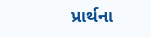પ્રાર્થના